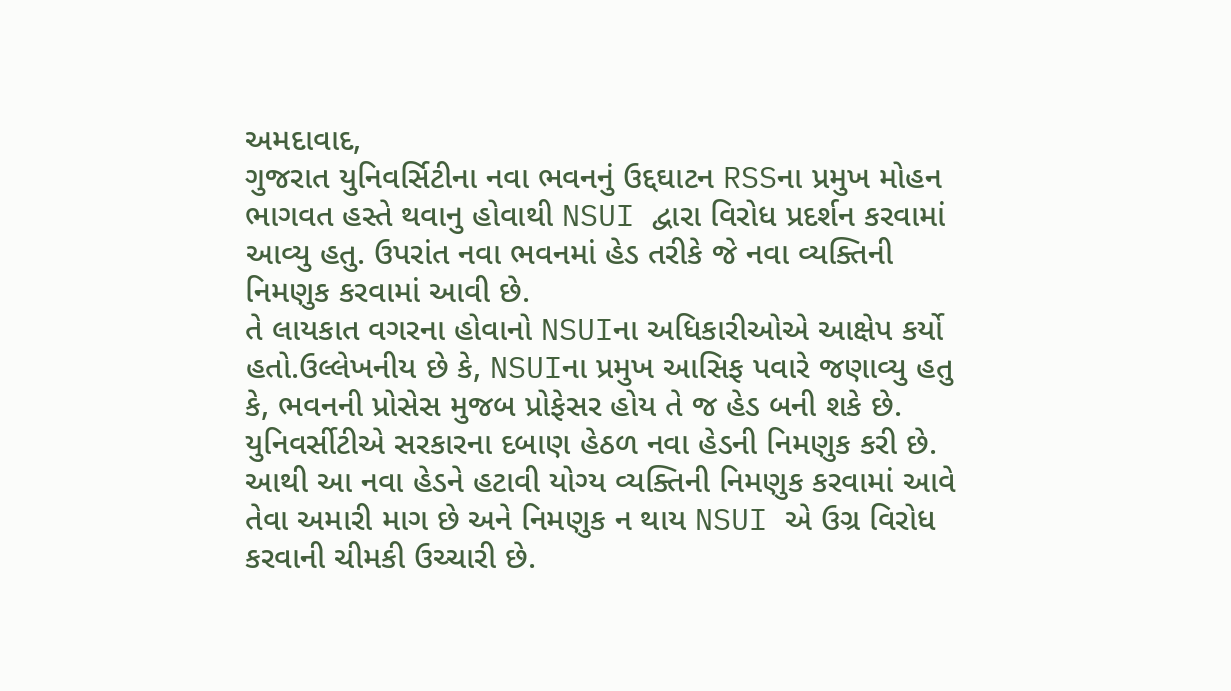અમદાવાદ,
ગુજરાત યુનિવર્સિટીના નવા ભવનનું ઉદ્દઘાટન RSSના પ્રમુખ મોહન ભાગવત હસ્તે થવાનુ હોવાથી NSUI દ્વારા વિરોધ પ્રદર્શન કરવામાં આવ્યુ હતુ. ઉપરાંત નવા ભવનમાં હેડ તરીકે જે નવા વ્યક્તિની નિમણુક કરવામાં આવી છે.
તે લાયકાત વગરના હોવાનો NSUIના અધિકારીઓએ આક્ષેપ કર્યો હતો.ઉલ્લેખનીય છે કે, NSUIના પ્રમુખ આસિફ પવારે જણાવ્યુ હતુ કે, ભવનની પ્રોસેસ મુજબ પ્રોફેસર હોય તે જ હેડ બની શકે છે.
યુનિવર્સીટીએ સરકારના દબાણ હેઠળ નવા હેડની નિમણુક કરી છે. આથી આ નવા હેડને હટાવી યોગ્ય વ્યક્તિની નિમણુક કરવામાં આવે તેવા અમારી માગ છે અને નિમણુક ન થાય NSUI એ ઉગ્ર વિરોધ કરવાની ચીમકી ઉચ્ચારી છે.